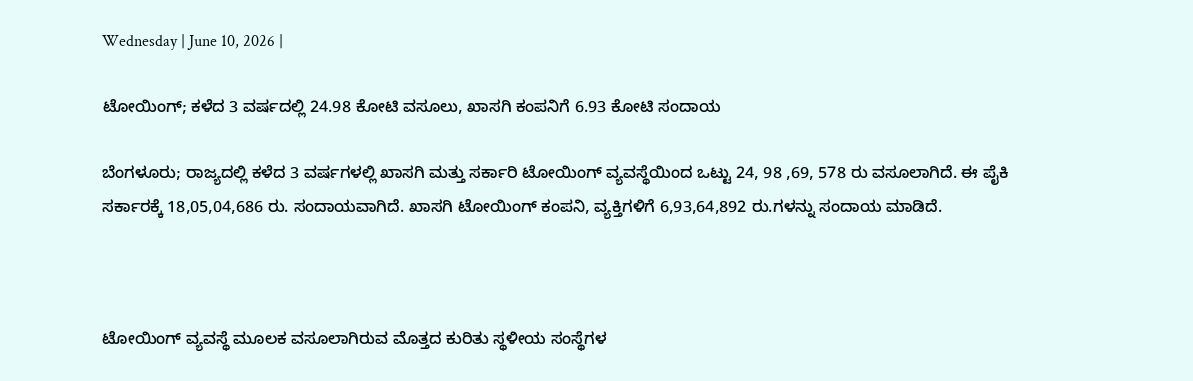Wednesday | June 10, 2026 |

ಟೋಯಿಂಗ್‌; ಕಳೆದ 3 ವರ್ಷದಲ್ಲಿ 24.98 ಕೋಟಿ ವಸೂಲು, ಖಾಸಗಿ ಕಂಪನಿಗೆ 6.93 ಕೋಟಿ ಸಂದಾಯ

ಬೆಂಗಳೂರು; ರಾಜ್ಯದಲ್ಲಿ ಕಳೆದ 3 ವರ್ಷಗಳಲ್ಲಿ ಖಾಸಗಿ ಮತ್ತು ಸರ್ಕಾರಿ ಟೋಯಿಂಗ್‌ ವ್ಯವಸ್ಥೆಯಿಂದ ಒಟ್ಟು 24, 98 ,69, 578 ರು ವಸೂಲಾಗಿದೆ. ಈ ಪೈಕಿ ಸರ್ಕಾರಕ್ಕೆ 18,05,04,686 ರು. ಸಂದಾಯವಾಗಿದೆ. ಖಾಸಗಿ ಟೋಯಿಂಗ್‌ ಕಂಪನಿ, ವ್ಯಕ್ತಿಗಳಿಗೆ 6,93,64,892 ರು.ಗಳನ್ನು ಸಂದಾಯ ಮಾಡಿದೆ.



ಟೋಯಿಂಗ್‌ ವ್ಯವಸ್ಥೆ ಮೂಲಕ ವಸೂಲಾಗಿರುವ ಮೊತ್ತದ ಕುರಿತು ಸ್ಥಳೀಯ ಸಂಸ್ಥೆಗಳ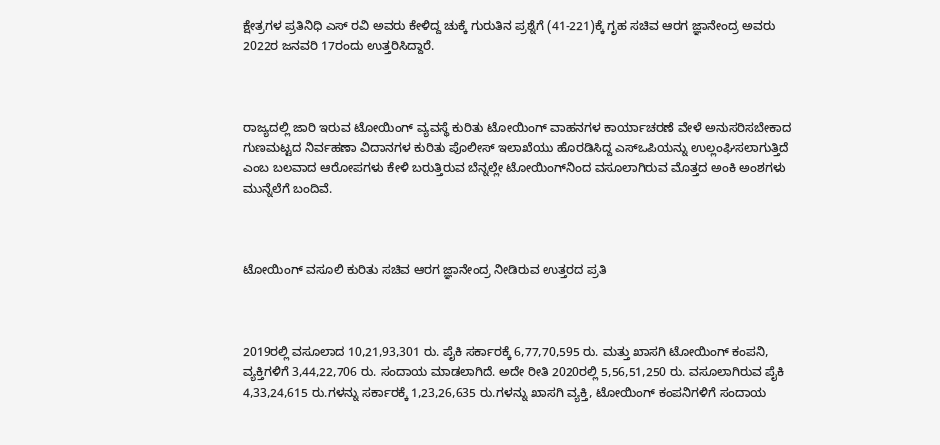ಕ್ಷೇತ್ರಗಳ ಪ್ರತಿನಿಧಿ ಎಸ್‌ ರವಿ ಅವರು ಕೇಳಿದ್ದ ಚುಕ್ಕೆ ಗುರುತಿನ ಪ್ರಶ್ನೆಗೆ (41-221)ಕ್ಕೆ ಗೃಹ ಸಚಿವ ಆರಗ ಜ್ಞಾನೇಂದ್ರ ಅವರು 2022ರ ಜನವರಿ 17ರಂದು ಉತ್ತರಿಸಿದ್ದಾರೆ.



ರಾಜ್ಯದಲ್ಲಿ ಜಾರಿ ಇರುವ ಟೋಯಿಂಗ್‌ ವ್ಯವಸ್ಥೆ ಕುರಿತು ಟೋಯಿಂಗ್‌ ವಾಹನಗಳ ಕಾರ್ಯಾಚರಣೆ ವೇಳೆ ಅನುಸರಿಸಬೇಕಾದ ಗುಣಮಟ್ಟದ ನಿರ್ವಹಣಾ ವಿದಾನಗಳ ಕುರಿತು ಪೊಲೀಸ್‌ ಇಲಾಖೆಯು ಹೊರಡಿಸಿದ್ದ ಎಸ್‌ಒಪಿಯನ್ನು ಉಲ್ಲಂಘಿಸಲಾಗುತ್ತಿದೆ ಎಂಬ ಬಲವಾದ ಆರೋಪಗಳು ಕೇಳಿ ಬರುತ್ತಿರುವ ಬೆನ್ನಲ್ಲೇ ಟೋಯಿಂಗ್‌ನಿಂದ ವಸೂಲಾಗಿರುವ ಮೊತ್ತದ ಅಂಕಿ ಅಂಶಗಳು ಮುನ್ನೆಲೆಗೆ ಬಂದಿವೆ.



ಟೋಯಿಂಗ್‌ ವಸೂಲಿ ಕುರಿತು ಸಚಿವ ಆರಗ ಜ್ಞಾನೇಂದ್ರ ನೀಡಿರುವ ಉತ್ತರದ ಪ್ರತಿ



2019ರಲ್ಲಿ ವಸೂಲಾದ 10,21,93,301 ರು. ಪೈಕಿ ಸರ್ಕಾರಕ್ಕೆ 6,77,70,595 ರು. ಮತ್ತು ಖಾಸಗಿ ಟೋಯಿಂಗ್‌ ಕಂಪನಿ, ವ್ಯಕ್ತಿಗಳಿಗೆ 3,44,22,706 ರು. ಸಂದಾಯ ಮಾಡಲಾಗಿದೆ. ಅದೇ ರೀತಿ 2020ರಲ್ಲಿ 5,56,51,250 ರು. ವಸೂಲಾಗಿರುವ ಪೈಕಿ 4,33,24,615 ರು.ಗಳನ್ನು ಸರ್ಕಾರಕ್ಕೆ 1,23,26,635 ರು.ಗಳನ್ನು ಖಾಸಗಿ ವ್ಯಕ್ತಿ, ಟೋಯಿಂಗ್‌ ಕಂಪನಿಗಳಿಗೆ ಸಂದಾಯ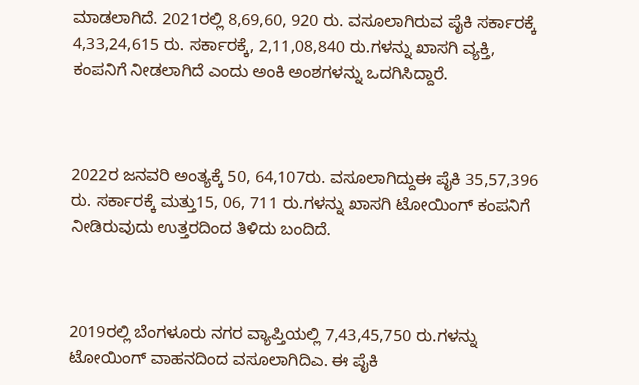ಮಾಡಲಾಗಿದೆ. 2021ರಲ್ಲಿ 8,69,60, 920 ರು. ವಸೂಲಾಗಿರುವ ಪೈಕಿ ಸರ್ಕಾರಕ್ಕೆ 4,33,24,615 ರು. ಸರ್ಕಾರಕ್ಕೆ, 2,11,08,840 ರು.ಗಳನ್ನು ಖಾಸಗಿ ವ್ಯಕ್ತಿ, ಕಂಪನಿಗೆ ನೀಡಲಾಗಿದೆ ಎಂದು ಅಂಕಿ ಅಂಶಗಳನ್ನು ಒದಗಿಸಿದ್ದಾರೆ.



2022ರ ಜನವರಿ ಅಂತ್ಯಕ್ಕೆ 50, 64,107ರು. ವಸೂಲಾಗಿದ್ದುಈ ಪೈಕಿ 35,57,396 ರು. ಸರ್ಕಾರಕ್ಕೆ ಮತ್ತು15, 06, 711 ರು.ಗಳನ್ನು ಖಾಸಗಿ ಟೋಯಿಂಗ್ ಕಂಪನಿಗೆ ನೀಡಿರುವುದು ಉತ್ತರದಿಂದ ತಿಳಿದು ಬಂದಿದೆ.



2019ರಲ್ಲಿ ಬೆಂಗಳೂರು ನಗರ ವ್ಯಾಪ್ತಿಯಲ್ಲಿ 7,43,45,750 ರು.ಗಳನ್ನು ಟೋಯಿಂಗ್‌ ವಾಹನದಿಂದ ವಸೂಲಾಗಿದಿಎ. ಈ ಪೈಕಿ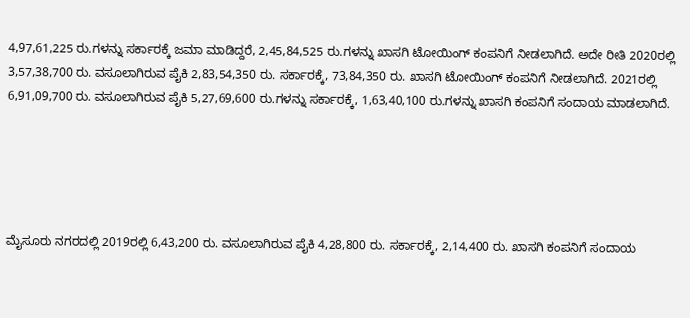4,97,61,225 ರು.ಗಳನ್ನು ಸರ್ಕಾರಕ್ಕೆ ಜಮಾ ಮಾಡಿದ್ದರೆ, 2,45,84,525 ರು.ಗಳನ್ನು ಖಾಸಗಿ ಟೋಯಿಂಗ್‌ ಕಂಪನಿಗೆ ನೀಡಲಾಗಿದೆ. ಅದೇ ರೀತಿ 2020ರಲ್ಲಿ 3,57,38,700 ರು. ವಸೂಲಾಗಿರುವ ಪೈಕಿ 2,83,54,350 ರು. ಸರ್ಕಾರಕ್ಕೆ, 73,84,350 ರು. ಖಾಸಗಿ ಟೋಯಿಂಗ್‌ ಕಂಪನಿಗೆ ನೀಡಲಾಗಿದೆ. 2021ರಲ್ಲಿ 6,91,09,700 ರು. ವಸೂಲಾಗಿರುವ ಪೈಕಿ 5,27,69,600 ರು.ಗಳನ್ನು ಸರ್ಕಾರಕ್ಕೆ, 1,63,40,100 ರು.ಗಳನ್ನು ಖಾಸಗಿ ಕಂಪನಿಗೆ ಸಂದಾಯ ಮಾಡಲಾಗಿದೆ.





ಮೈಸೂರು ನಗರದಲ್ಲಿ 2019ರಲ್ಲಿ 6,43,200 ರು. ವಸೂಲಾಗಿರುವ ಪೈಕಿ 4,28,800 ರು. ಸರ್ಕಾರಕ್ಕೆ, 2,14,400 ರು. ಖಾಸಗಿ ಕಂಪನಿಗೆ ಸಂದಾಯ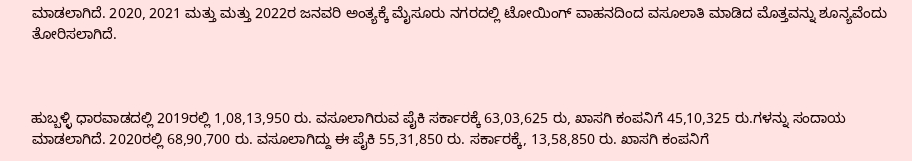ಮಾಡಲಾಗಿದೆ. 2020, 2021 ಮತ್ತು ಮತ್ತು 2022ರ ಜನವರಿ ಅಂತ್ಯಕ್ಕೆ ಮೈಸೂರು ನಗರದಲ್ಲಿ ಟೋಯಿಂಗ್‌ ವಾಹನದಿಂದ ವಸೂಲಾತಿ ಮಾಡಿದ ಮೊತ್ತವನ್ನು ಶೂನ್ಯವೆಂದು ತೋರಿಸಲಾಗಿದೆ.



ಹುಬ್ಬಳ್ಳಿ ಧಾರವಾಡದಲ್ಲಿ 2019ರಲ್ಲಿ 1,08,13,950 ರು. ವಸೂಲಾಗಿರುವ ಪೈಕಿ ಸರ್ಕಾರಕ್ಕೆ 63,03,625 ರು, ಖಾಸಗಿ ಕಂಪನಿಗೆ 45,10,325 ರು.ಗಳನ್ನು ಸಂದಾಯ ಮಾಡಲಾಗಿದೆ. 2020ರಲ್ಲಿ 68,90,700 ರು. ವಸೂಲಾಗಿದ್ದು ಈ ಪೈಕಿ 55,31,850 ರು. ಸರ್ಕಾರಕ್ಕೆ, 13,58,850 ರು. ಖಾಸಗಿ ಕಂಪನಿಗೆ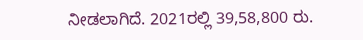ನೀಡಲಾಗಿದೆ. 2021ರಲ್ಲಿ 39,58,800 ರು.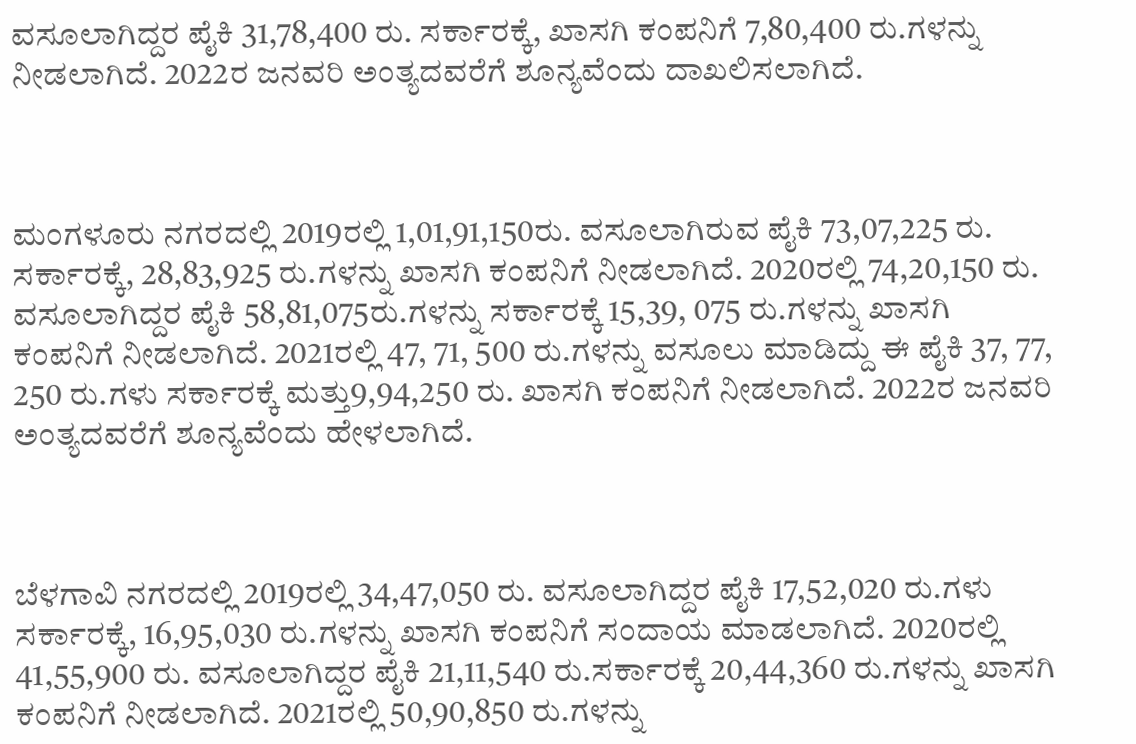ವಸೂಲಾಗಿದ್ದರ ಪೈಕಿ 31,78,400 ರು. ಸರ್ಕಾರಕ್ಕೆ, ಖಾಸಗಿ ಕಂಪನಿಗೆ 7,80,400 ರು.ಗಳನ್ನು ನೀಡಲಾಗಿದೆ. 2022ರ ಜನವರಿ ಅಂತ್ಯದವರೆಗೆ ಶೂನ್ಯವೆಂದು ದಾಖಲಿಸಲಾಗಿದೆ.



ಮಂಗಳೂರು ನಗರದಲ್ಲಿ 2019ರಲ್ಲಿ 1,01,91,150ರು. ವಸೂಲಾಗಿರುವ ಪೈಕಿ 73,07,225 ರು. ಸರ್ಕಾರಕ್ಕೆ, 28,83,925 ರು.ಗಳನ್ನು ಖಾಸಗಿ ಕಂಪನಿಗೆ ನೀಡಲಾಗಿದೆ. 2020ರಲ್ಲಿ 74,20,150 ರು. ವಸೂಲಾಗಿದ್ದರ ಪೈಕಿ 58,81,075ರು.ಗಳನ್ನು ಸರ್ಕಾರಕ್ಕೆ 15,39, 075 ರು.ಗಳನ್ನು ಖಾಸಗಿ ಕಂಪನಿಗೆ ನೀಡಲಾಗಿದೆ. 2021ರಲ್ಲಿ 47, 71, 500 ರು.ಗಳನ್ನು ವಸೂಲು ಮಾಡಿದ್ದು ಈ ಪೈಕಿ 37, 77, 250 ರು.ಗಳು ಸರ್ಕಾರಕ್ಕೆ ಮತ್ತು9,94,250 ರು. ಖಾಸಗಿ ಕಂಪನಿಗೆ ನೀಡಲಾಗಿದೆ. 2022ರ ಜನವರಿ ಅಂತ್ಯದವರೆಗೆ ಶೂನ್ಯವೆಂದು ಹೇಳಲಾಗಿದೆ.



ಬೆಳಗಾವಿ ನಗರದಲ್ಲಿ 2019ರಲ್ಲಿ 34,47,050 ರು. ವಸೂಲಾಗಿದ್ದರ ಪೈಕಿ 17,52,020 ರು.ಗಳು ಸರ್ಕಾರಕ್ಕೆ, 16,95,030 ರು.ಗಳನ್ನು ಖಾಸಗಿ ಕಂಪನಿಗೆ ಸಂದಾಯ ಮಾಡಲಾಗಿದೆ. 2020ರಲ್ಲಿ 41,55,900 ರು. ವಸೂಲಾಗಿದ್ದರ ಪೈಕಿ 21,11,540 ರು.ಸರ್ಕಾರಕ್ಕೆ 20,44,360 ರು.ಗಳನ್ನು ಖಾಸಗಿ ಕಂಪನಿಗೆ ನೀಡಲಾಗಿದೆ. 2021ರಲ್ಲಿ 50,90,850 ರು.ಗಳನ್ನು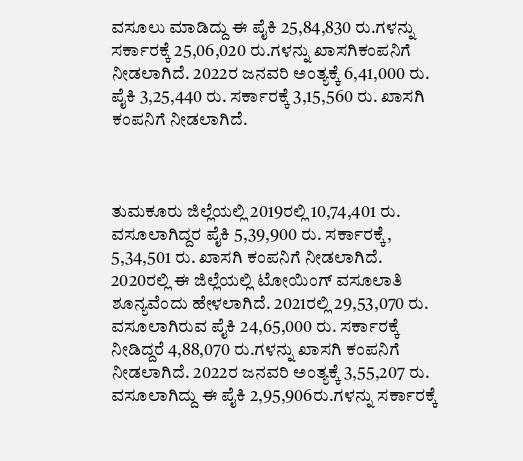ವಸೂಲು ಮಾಡಿದ್ದು ಈ ಪೈಕಿ 25,84,830 ರು.ಗಳನ್ನು ಸರ್ಕಾರಕ್ಕೆ 25,06,020 ರು.ಗಳನ್ನು ಖಾಸಗಿಕಂಪನಿಗೆ ನೀಡಲಾಗಿದೆ. 2022ರ ಜನವರಿ ಅಂತ್ಯಕ್ಕೆ 6,41,000 ರು. ಪೈಕಿ 3,25,440 ರು. ಸರ್ಕಾರಕ್ಕೆ 3,15,560 ರು. ಖಾಸಗಿ ಕಂಪನಿಗೆ ನೀಡಲಾಗಿದೆ.



ತುಮಕೂರು ಜಿಲ್ಲೆಯಲ್ಲಿ 2019ರಲ್ಲಿ 10,74,401 ರು. ವಸೂಲಾಗಿದ್ದರ ಪೈಕಿ 5,39,900 ರು. ಸರ್ಕಾರಕ್ಕೆ, 5,34,501 ರು. ಖಾಸಗಿ ಕಂಪನಿಗೆ ನೀಡಲಾಗಿದೆ. 2020ರಲ್ಲಿ ಈ ಜಿಲ್ಲೆಯಲ್ಲಿ ಟೋಯಿಂಗ್ ವಸೂಲಾತಿ ಶೂನ್ಯವೆಂದು ಹೇಳಲಾಗಿದೆ. 2021ರಲ್ಲಿ 29,53,070 ರು. ವಸೂಲಾಗಿರುವ ಪೈಕಿ 24,65,000 ರು. ಸರ್ಕಾರಕ್ಕೆ ನೀಡಿದ್ದರೆ 4,88,070 ರು.ಗಳನ್ನು ಖಾಸಗಿ ಕಂಪನಿಗೆ ನೀಡಲಾಗಿದೆ. 2022ರ ಜನವರಿ ಅಂತ್ಯಕ್ಕೆ 3,55,207 ರು. ವಸೂಲಾಗಿದ್ದು ಈ ಪೈಕಿ 2,95,906ರು.ಗಳನ್ನು ಸರ್ಕಾರಕ್ಕೆ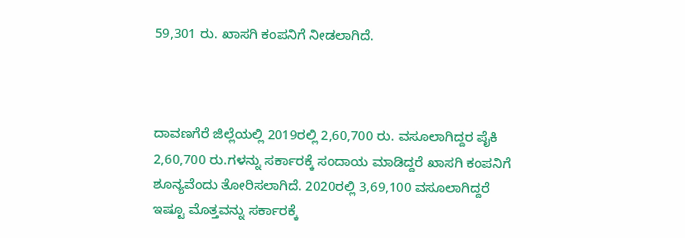59,301 ರು. ಖಾಸಗಿ ಕಂಪನಿಗೆ ನೀಡಲಾಗಿದೆ.



ದಾವಣಗೆರೆ ಜಿಲ್ಲೆಯಲ್ಲಿ 2019ರಲ್ಲಿ 2,60,700 ರು. ವಸೂಲಾಗಿದ್ದರ ಪೈಕಿ 2,60,700 ರು.ಗಳನ್ನು ಸರ್ಕಾರಕ್ಕೆ ಸಂದಾಯ ಮಾಡಿದ್ದರೆ ಖಾಸಗಿ ಕಂಪನಿಗೆ ಶೂನ್ಯವೆಂದು ತೋರಿಸಲಾಗಿದೆ. 2020ರಲ್ಲಿ 3,69,100 ವಸೂಲಾಗಿದ್ದರೆ ಇಷ್ಟೂ ಮೊತ್ತವನ್ನು ಸರ್ಕಾರಕ್ಕೆ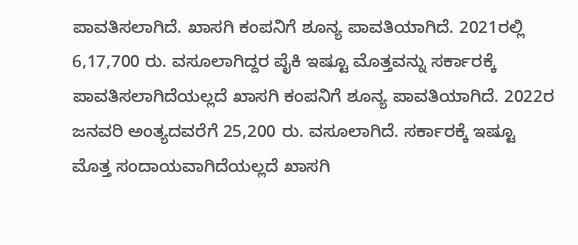ಪಾವತಿಸಲಾಗಿದೆ. ಖಾಸಗಿ ಕಂಪನಿಗೆ ಶೂನ್ಯ ಪಾವತಿಯಾಗಿದೆ. 2021ರಲ್ಲಿ 6,17,700 ರು. ವಸೂಲಾಗಿದ್ದರ ಪೈಕಿ ಇಷ್ಟೂ ಮೊತ್ತವನ್ನು ಸರ್ಕಾರಕ್ಕೆ ಪಾವತಿಸಲಾಗಿದೆಯಲ್ಲದೆ ಖಾಸಗಿ ಕಂಪನಿಗೆ ಶೂನ್ಯ ಪಾವತಿಯಾಗಿದೆ. 2022ರ ಜನವರಿ ಅಂತ್ಯದವರೆಗೆ 25,200 ರು. ವಸೂಲಾಗಿದೆ. ಸರ್ಕಾರಕ್ಕೆ ಇಷ್ಟೂ ಮೊತ್ತ ಸಂದಾಯವಾಗಿದೆಯಲ್ಲದೆ ಖಾಸಗಿ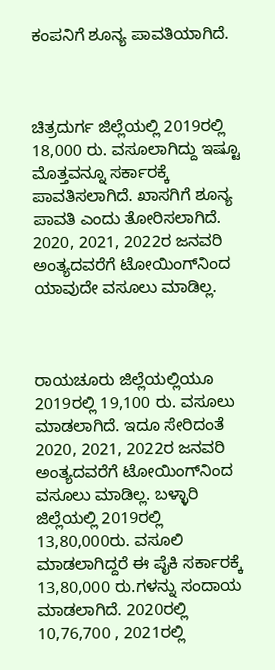ಕಂಪನಿಗೆ ಶೂನ್ಯ ಪಾವತಿಯಾಗಿದೆ.



ಚಿತ್ರದುರ್ಗ ಜಿಲ್ಲೆಯಲ್ಲಿ 2019ರಲ್ಲಿ 18,000 ರು. ವಸೂಲಾಗಿದ್ದು ಇಷ್ಟೂ ಮೊತ್ತವನ್ನೂ ಸರ್ಕಾರಕ್ಕೆ ಪಾವತಿಸಲಾಗಿದೆ. ಖಾಸಗಿಗೆ ಶೂನ್ಯ ಪಾವತಿ ಎಂದು ತೋರಿಸಲಾಗಿದೆ. 2020, 2021, 2022ರ ಜನವರಿ ಅಂತ್ಯದವರೆಗೆ ಟೋಯಿಂಗ್‌ನಿಂದ ಯಾವುದೇ ವಸೂಲು ಮಾಡಿಲ್ಲ.



ರಾಯಚೂರು ಜಿಲ್ಲೆಯಲ್ಲಿಯೂ 2019ರಲ್ಲಿ 19,100 ರು. ವಸೂಲು ಮಾಡಲಾಗಿದೆ. ಇದೂ ಸೇರಿದಂತೆ 2020, 2021, 2022ರ ಜನವರಿ ಅಂತ್ಯದವರೆಗೆ ಟೋಯಿಂಗ್‌ನಿಂದ ವಸೂಲು ಮಾಡಿಲ್ಲ. ಬಳ್ಳಾರಿ ಜಿಲ್ಲೆಯಲ್ಲಿ 2019ರಲ್ಲಿ 13,80,000ರು. ವಸೂಲಿ ಮಾಡಲಾಗಿದ್ದರೆ ಈ ಪೈಕಿ ಸರ್ಕಾರಕ್ಕೆ 13,80,000 ರು.ಗಳನ್ನು ಸಂದಾಯ ಮಾಡಲಾಗಿದೆ. 2020ರಲ್ಲಿ 10,76,700 , 2021ರಲ್ಲಿ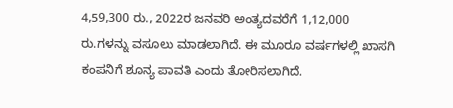4,59,300 ರು., 2022ರ ಜನವರಿ ಅಂತ್ಯದವರೆಗೆ 1,12,000 ರು.ಗಳನ್ನು ವಸೂಲು ಮಾಡಲಾಗಿದೆ. ಈ ಮೂರೂ ವರ್ಷಗಳಲ್ಲಿ ಖಾಸಗಿ ಕಂಪನಿಗೆ ಶೂನ್ಯ ಪಾವತಿ ಎಂದು ತೋರಿಸಲಾಗಿದೆ.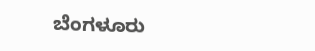ಬೆಂಗಳೂರು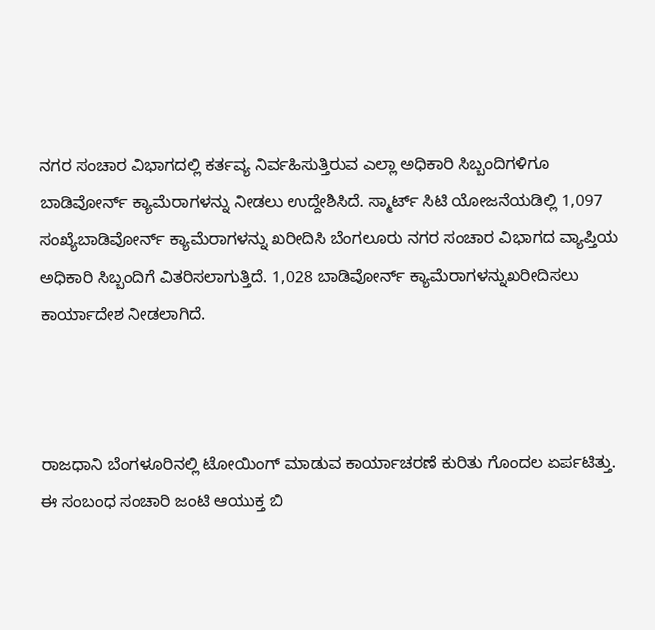ನಗರ ಸಂಚಾರ ವಿಭಾಗದಲ್ಲಿ ಕರ್ತವ್ಯ ನಿರ್ವಹಿಸುತ್ತಿರುವ ಎಲ್ಲಾ ಅಧಿಕಾರಿ ಸಿಬ್ಬಂದಿಗಳಿಗೂ ಬಾಡಿವೋರ್ನ್ ಕ್ಯಾಮೆರಾಗಳನ್ನು ನೀಡಲು ಉದ್ದೇಶಿಸಿದೆ. ಸ್ಮಾರ್ಟ್‌ ಸಿಟಿ ಯೋಜನೆಯಡಿಲ್ಲಿ 1,097 ಸಂಖ್ಯೆಬಾಡಿವೋರ್ನ್ ಕ್ಯಾಮೆರಾಗಳನ್ನು ಖರೀದಿಸಿ ಬೆಂಗಲೂರು ನಗರ ಸಂಚಾರ ವಿಭಾಗದ ವ್ಯಾಪ್ತಿಯ ಅಧಿಕಾರಿ ಸಿಬ್ಬಂದಿಗೆ ವಿತರಿಸಲಾಗುತ್ತಿದೆ. 1,028 ಬಾಡಿವೋರ್ನ್ ಕ್ಯಾಮೆರಾಗಳನ್ನುಖರೀದಿಸಲು ಕಾರ್ಯಾದೇಶ ನೀಡಲಾಗಿದೆ.



ರಾಜಧಾನಿ ಬೆಂಗಳೂರಿನಲ್ಲಿ ಟೋಯಿಂಗ್ ಮಾಡುವ ಕಾರ್ಯಾಚರಣೆ ಕುರಿತು ಗೊಂದಲ ಏರ್ಪಟಿತ್ತು. ಈ ಸಂಬಂಧ ಸಂಚಾರಿ ಜಂಟಿ ಆಯುಕ್ತ ಬಿ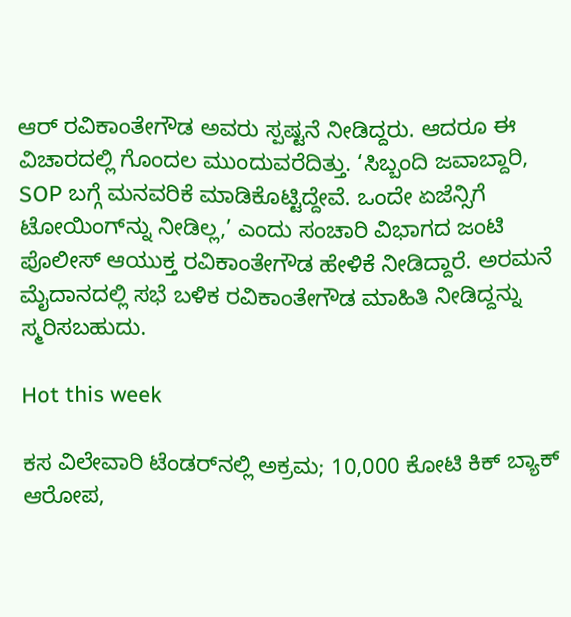ಆರ್‌ ರವಿಕಾಂತೇಗೌಡ ಅವರು ಸ್ಪಷ್ಟನೆ ನೀಡಿದ್ದರು. ಆದರೂ ಈ ವಿಚಾರದಲ್ಲಿ ಗೊಂದಲ ಮುಂದುವರೆದಿತ್ತು. ‘ಸಿಬ್ಬಂದಿ ಜವಾಬ್ದಾರಿ, SOP ಬಗ್ಗೆ ಮನವರಿಕೆ ಮಾಡಿಕೊಟ್ಟಿದ್ದೇವೆ. ಒಂದೇ ಏಜೆನ್ಸಿಗೆ ಟೋಯಿಂಗ್‌ನ್ನು ನೀಡಿಲ್ಲ,’ ಎಂದು ಸಂಚಾರಿ ವಿಭಾಗದ ಜಂಟಿ ಪೊಲೀಸ್ ಆಯುಕ್ತ ರವಿಕಾಂತೇಗೌಡ ಹೇಳಿಕೆ ನೀಡಿದ್ದಾರೆ. ಅರಮನೆ ಮೈದಾನದಲ್ಲಿ ಸಭೆ ಬಳಿಕ ರವಿಕಾಂತೇಗೌಡ ಮಾಹಿತಿ ನೀಡಿದ್ದನ್ನು ಸ್ಮರಿಸಬಹುದು.

Hot this week

ಕಸ ವಿಲೇವಾರಿ ಟೆಂಡರ್‍‌ನಲ್ಲಿ ಅಕ್ರಮ; 10,000 ಕೋಟಿ ಕಿಕ್‌ ಬ್ಯಾಕ್‌ ಆರೋಪ,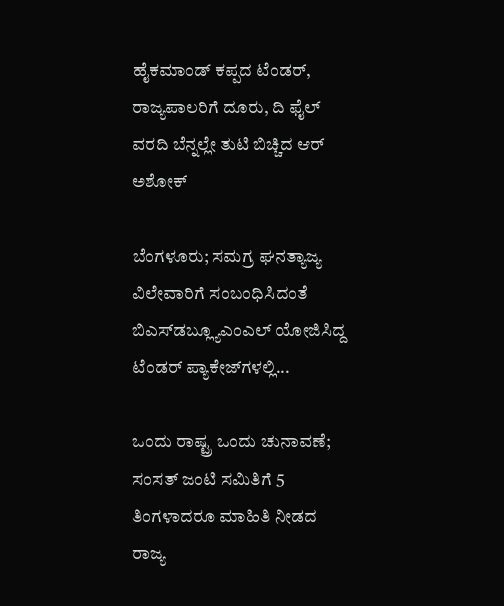ಹೈಕಮಾಂಡ್ ಕಪ್ಪದ ಟೆಂಡರ್, ರಾಜ್ಯಪಾಲರಿಗೆ ದೂರು, ದಿ ಫೈಲ್ ವರದಿ ಬೆನ್ನಲ್ಲೇ ತುಟಿ ಬಿಚ್ಚಿದ ಆರ್ ಅಶೋಕ್

ಬೆಂಗಳೂರು; ಸಮಗ್ರ ಘನತ್ಯಾಜ್ಯ ವಿಲೇವಾರಿಗೆ ಸಂಬಂಧಿಸಿದಂತೆ ಬಿಎಸ್‌ಡಬ್ಲ್ಯೂಎಂಎಲ್‌ ಯೋಜಿಸಿದ್ದ ಟೆಂಡರ್ ಪ್ಯಾಕೇಜ್‌ಗಳಲ್ಲಿ...

ಒಂದು ರಾಷ್ಟ್ರ ಒಂದು ಚುನಾವಣೆ; ಸಂಸತ್‌ ಜಂಟಿ ಸಮಿತಿಗೆ 5 ತಿಂಗಳಾದರೂ ಮಾಹಿತಿ ನೀಡದ ರಾಜ್ಯ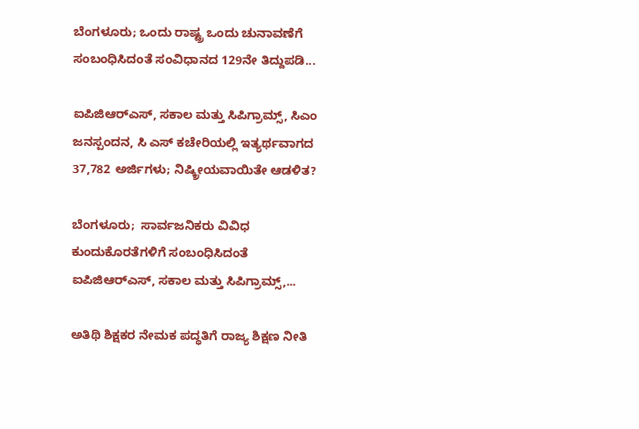ಬೆಂಗಳೂರು; ಒಂದು ರಾಷ್ಟ್ರ ಒಂದು ಚುನಾವಣೆಗೆ ಸಂಬಂಧಿಸಿದಂತೆ ಸಂವಿಧಾನದ 129ನೇ ತಿದ್ದುಪಡಿ...

ಐಪಿಜಿಆರ್‍ಎಸ್, ಸಕಾಲ ಮತ್ತು ಸಿಪಿಗ್ರಾಮ್ಸ್‌, ಸಿಎಂ ಜನಸ್ಪಂದನ, ಸಿ ಎಸ್ ಕಚೇರಿಯಲ್ಲಿ ಇತ್ಯರ್ಥವಾಗದ 37,782 ಅರ್ಜಿಗಳು; ನಿಷ್ಕ್ರೀಯವಾಯಿತೇ ಆಡಳಿತ?

ಬೆಂಗಳೂರು;  ಸಾರ್ವಜನಿಕರು ವಿವಿಧ ಕುಂದುಕೊರತೆಗಳಿಗೆ ಸಂಬಂಧಿಸಿದಂತೆ ಐಪಿಜಿಆರ್‍ಎಸ್, ಸಕಾಲ ಮತ್ತು ಸಿಪಿಗ್ರಾಮ್ಸ್‌,...

ಅತಿಥಿ ಶಿಕ್ಷಕರ ನೇಮಕ ಪದ್ಧತಿಗೆ ರಾಜ್ಯ ಶಿಕ್ಷಣ ನೀತಿ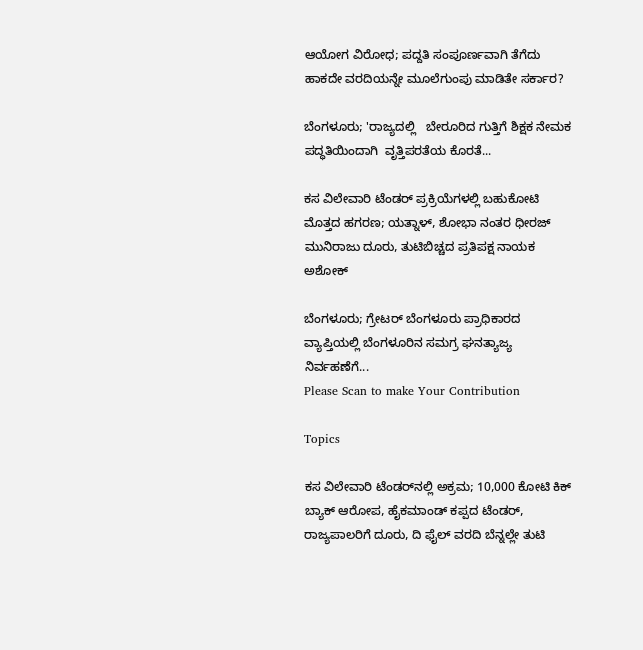ಆಯೋಗ ವಿರೋಧ; ಪದ್ದತಿ ಸಂಪೂರ್ಣವಾಗಿ ತೆಗೆದು ಹಾಕದೇ ವರದಿಯನ್ನೇ ಮೂಲೆಗುಂಪು ಮಾಡಿತೇ ಸರ್ಕಾರ?

ಬೆಂಗಳೂರು; 'ರಾಜ್ಯದಲ್ಲಿ   ಬೇರೂರಿದ ಗುತ್ತಿಗೆ ಶಿಕ್ಷಕ ನೇಮಕ ಪದ್ಧತಿಯಿಂದಾಗಿ  ವೃತ್ತಿಪರತೆಯ ಕೊರತೆ...

ಕಸ ವಿಲೇವಾರಿ ಟೆಂಡರ್ ಪ್ರಕ್ರಿಯೆಗಳಲ್ಲಿ ಬಹುಕೋಟಿ ಮೊತ್ತದ ಹಗರಣ; ಯತ್ನಾಳ್, ಶೋಭಾ ನಂತರ ಧೀರಜ್ ಮುನಿರಾಜು ದೂರು, ತುಟಿಬಿಚ್ಚದ ಪ್ರತಿಪಕ್ಷ ನಾಯಕ ಅಶೋಕ್

ಬೆಂಗಳೂರು; ಗ್ರೇಟರ್ ಬೆಂಗಳೂರು ಪ್ರಾಧಿಕಾರದ ವ್ಯಾಪ್ತಿಯಲ್ಲಿ ಬೆಂಗಳೂರಿನ ಸಮಗ್ರ ಘನತ್ಯಾಜ್ಯ ನಿರ್ವಹಣೆಗೆ...
Please Scan to make Your Contribution

Topics

ಕಸ ವಿಲೇವಾರಿ ಟೆಂಡರ್‍‌ನಲ್ಲಿ ಅಕ್ರಮ; 10,000 ಕೋಟಿ ಕಿಕ್‌ ಬ್ಯಾಕ್‌ ಆರೋಪ, ಹೈಕಮಾಂಡ್ ಕಪ್ಪದ ಟೆಂಡರ್, ರಾಜ್ಯಪಾಲರಿಗೆ ದೂರು, ದಿ ಫೈಲ್ ವರದಿ ಬೆನ್ನಲ್ಲೇ ತುಟಿ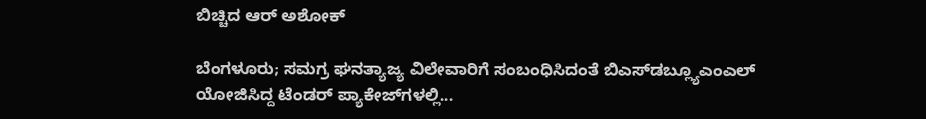ಬಿಚ್ಚಿದ ಆರ್ ಅಶೋಕ್

ಬೆಂಗಳೂರು; ಸಮಗ್ರ ಘನತ್ಯಾಜ್ಯ ವಿಲೇವಾರಿಗೆ ಸಂಬಂಧಿಸಿದಂತೆ ಬಿಎಸ್‌ಡಬ್ಲ್ಯೂಎಂಎಲ್‌ ಯೋಜಿಸಿದ್ದ ಟೆಂಡರ್ ಪ್ಯಾಕೇಜ್‌ಗಳಲ್ಲಿ...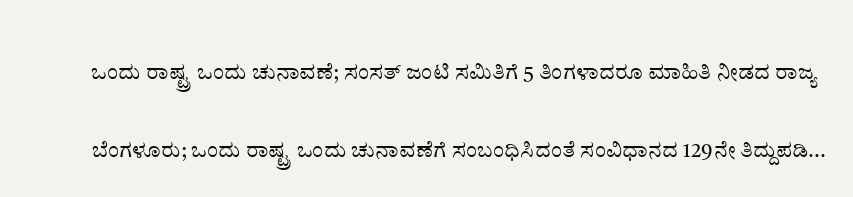ಒಂದು ರಾಷ್ಟ್ರ ಒಂದು ಚುನಾವಣೆ; ಸಂಸತ್‌ ಜಂಟಿ ಸಮಿತಿಗೆ 5 ತಿಂಗಳಾದರೂ ಮಾಹಿತಿ ನೀಡದ ರಾಜ್ಯ

ಬೆಂಗಳೂರು; ಒಂದು ರಾಷ್ಟ್ರ ಒಂದು ಚುನಾವಣೆಗೆ ಸಂಬಂಧಿಸಿದಂತೆ ಸಂವಿಧಾನದ 129ನೇ ತಿದ್ದುಪಡಿ...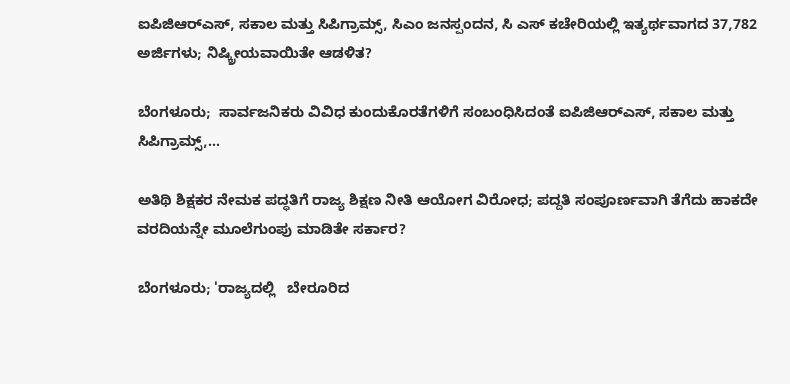ಐಪಿಜಿಆರ್‍ಎಸ್, ಸಕಾಲ ಮತ್ತು ಸಿಪಿಗ್ರಾಮ್ಸ್‌, ಸಿಎಂ ಜನಸ್ಪಂದನ, ಸಿ ಎಸ್ ಕಚೇರಿಯಲ್ಲಿ ಇತ್ಯರ್ಥವಾಗದ 37,782 ಅರ್ಜಿಗಳು; ನಿಷ್ಕ್ರೀಯವಾಯಿತೇ ಆಡಳಿತ?

ಬೆಂಗಳೂರು;  ಸಾರ್ವಜನಿಕರು ವಿವಿಧ ಕುಂದುಕೊರತೆಗಳಿಗೆ ಸಂಬಂಧಿಸಿದಂತೆ ಐಪಿಜಿಆರ್‍ಎಸ್, ಸಕಾಲ ಮತ್ತು ಸಿಪಿಗ್ರಾಮ್ಸ್‌,...

ಅತಿಥಿ ಶಿಕ್ಷಕರ ನೇಮಕ ಪದ್ಧತಿಗೆ ರಾಜ್ಯ ಶಿಕ್ಷಣ ನೀತಿ ಆಯೋಗ ವಿರೋಧ; ಪದ್ದತಿ ಸಂಪೂರ್ಣವಾಗಿ ತೆಗೆದು ಹಾಕದೇ ವರದಿಯನ್ನೇ ಮೂಲೆಗುಂಪು ಮಾಡಿತೇ ಸರ್ಕಾರ?

ಬೆಂಗಳೂರು; 'ರಾಜ್ಯದಲ್ಲಿ   ಬೇರೂರಿದ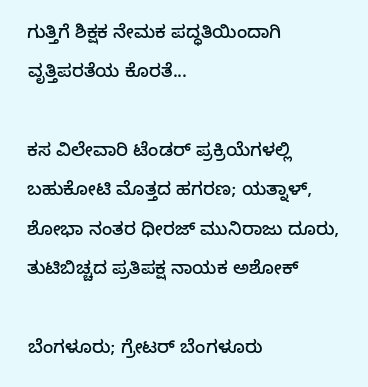ಗುತ್ತಿಗೆ ಶಿಕ್ಷಕ ನೇಮಕ ಪದ್ಧತಿಯಿಂದಾಗಿ  ವೃತ್ತಿಪರತೆಯ ಕೊರತೆ...

ಕಸ ವಿಲೇವಾರಿ ಟೆಂಡರ್ ಪ್ರಕ್ರಿಯೆಗಳಲ್ಲಿ ಬಹುಕೋಟಿ ಮೊತ್ತದ ಹಗರಣ; ಯತ್ನಾಳ್, ಶೋಭಾ ನಂತರ ಧೀರಜ್ ಮುನಿರಾಜು ದೂರು, ತುಟಿಬಿಚ್ಚದ ಪ್ರತಿಪಕ್ಷ ನಾಯಕ ಅಶೋಕ್

ಬೆಂಗಳೂರು; ಗ್ರೇಟರ್ ಬೆಂಗಳೂರು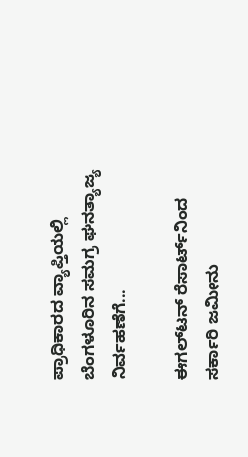ಪ್ರಾಧಿಕಾರದ ವ್ಯಾಪ್ತಿಯಲ್ಲಿ ಬೆಂಗಳೂರಿನ ಸಮಗ್ರ ಘನತ್ಯಾಜ್ಯ ನಿರ್ವಹಣೆಗೆ...

ಈಗಲ್‌ಟನ್‌ ರೆಸಾರ್ಟ್‌ನಿಂದ ಸರ್ಕಾರಿ ಜಮೀನು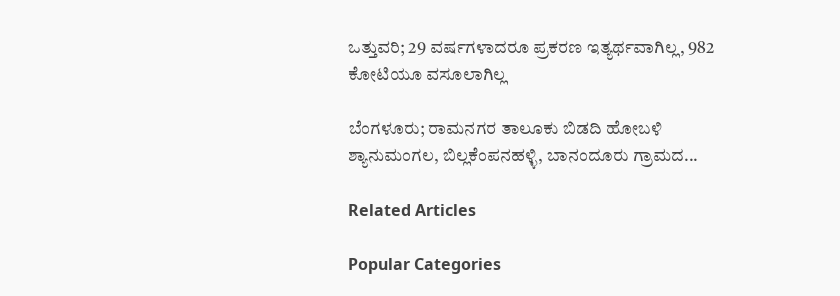ಒತ್ತುವರಿ; 29 ವರ್ಷಗಳಾದರೂ ಪ್ರಕರಣ ಇತ್ಯರ್ಥವಾಗಿಲ್ಲ, 982 ಕೋಟಿಯೂ ವಸೂಲಾಗಿಲ್ಲ

ಬೆಂಗಳೂರು; ರಾಮನಗರ ತಾಲೂಕು ಬಿಡದಿ ಹೋಬಳಿ ಶ್ಯಾನುಮಂಗಲ, ಬಿಲ್ಲಕೆಂಪನಹಳ್ಳಿ, ಬಾನಂದೂರು ಗ್ರಾಮದ...

Related Articles

Popular Categories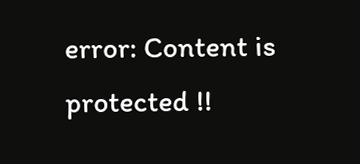error: Content is protected !!